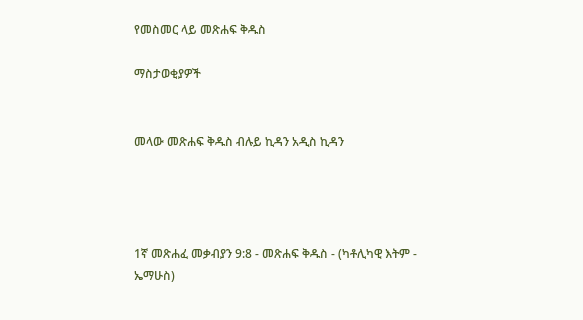የመስመር ላይ መጽሐፍ ቅዱስ

ማስታወቂያዎች


መላው መጽሐፍ ቅዱስ ብሉይ ኪዳን አዲስ ኪዳን




1ኛ መጽሐፈ መቃብያን 9:8 - መጽሐፍ ቅዱስ - (ካቶሊካዊ እትም - ኤማሁስ)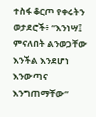ተስፋ ቆርጦ የቀሩትን ወታደሮች፥ “እንነሣ፤ ምናለበት ልንወጋቸው እንችል እንደሆነ እንውጣና እንግጠማቸው”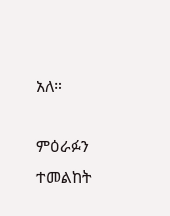አለ።

ምዕራፉን ተመልከት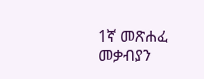1ኛ መጽሐፈ መቃብያን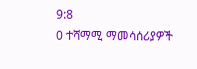9:8
0 ተሻማሚ ማመሳሰሪያዎች